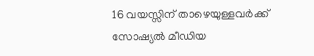16 വയസ്സിന് താഴെയുള്ളവർക്ക് സോഷ്യൽ മീഡിയ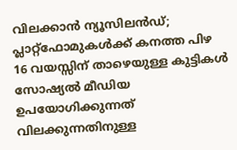വിലക്കാൻ ന്യൂസിലൻഡ്; പ്ലാറ്റ്ഫോമുകൾക്ക് കനത്ത പിഴ
16 വയസ്സിന് താഴെയുള്ള കുട്ടികൾ സോഷ്യൽ മീഡിയ ഉപയോഗിക്കുന്നത് വിലക്കുന്നതിനുള്ള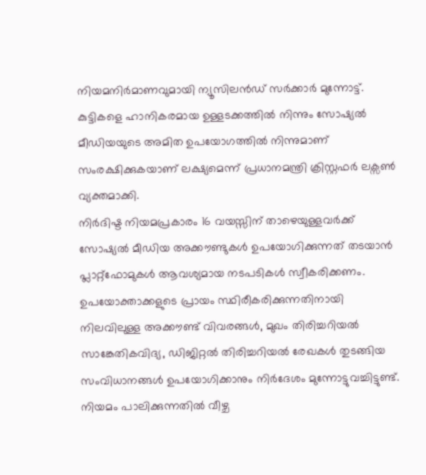നിയമനിർമാണവുമായി ന്യൂസിലൻഡ് സർക്കാർ മുന്നോട്ട്. കുട്ടികളെ ഹാനികരമായ ഉള്ളടക്കത്തിൽ നിന്നും സോഷ്യൽ മീഡിയയുടെ അമിത ഉപയോഗത്തിൽ നിന്നുമാണ് സംരക്ഷിക്കുകയാണ് ലക്ഷ്യമെന്ന് പ്രധാനമന്ത്രി ക്രിസ്റ്റഫർ ലക്സൺ വ്യക്തമാക്കി.
നിർദിഷ്ട നിയമപ്രകാരം 16 വയസ്സിന് താഴെയുള്ളവർക്ക് സോഷ്യൽ മീഡിയ അക്കൗണ്ടുകൾ ഉപയോഗിക്കുന്നത് തടയാൻ പ്ലാറ്റ്ഫോമുകൾ ആവശ്യമായ നടപടികൾ സ്വീകരിക്കണം. ഉപയോക്താക്കളുടെ പ്രായം സ്ഥിരീകരിക്കുന്നതിനായി നിലവിലുള്ള അക്കൗണ്ട് വിവരങ്ങൾ, മുഖം തിരിച്ചറിയൽ സാങ്കേതികവിദ്യ, ഡിജിറ്റൽ തിരിച്ചറിയൽ രേഖകൾ തുടങ്ങിയ സംവിധാനങ്ങൾ ഉപയോഗിക്കാനും നിർദേശം മുന്നോട്ടുവച്ചിട്ടുണ്ട്.
നിയമം പാലിക്കുന്നതിൽ വീഴ്ച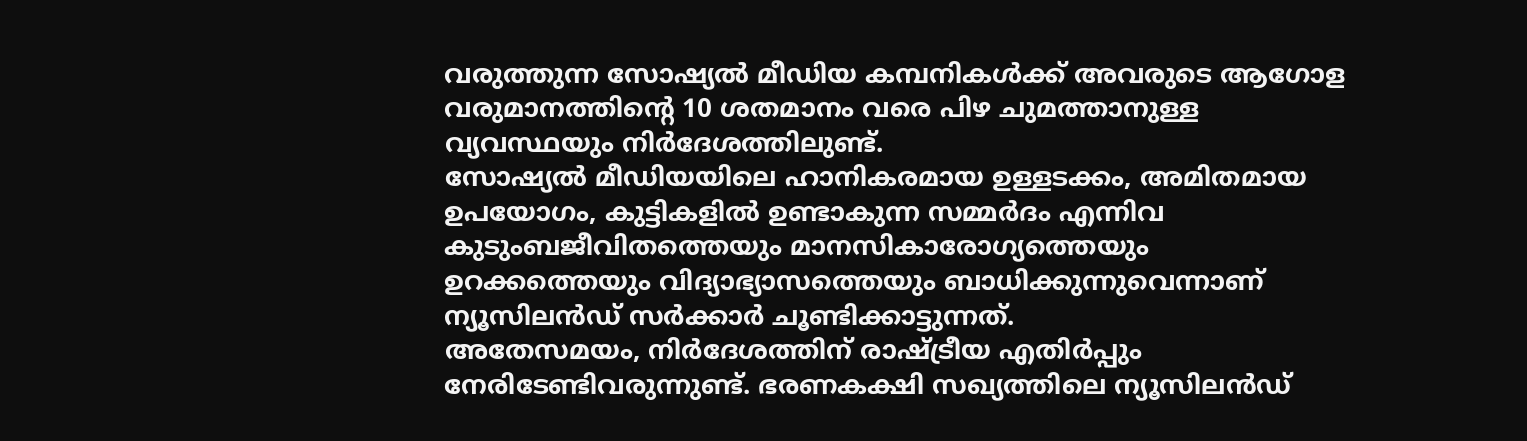വരുത്തുന്ന സോഷ്യൽ മീഡിയ കമ്പനികൾക്ക് അവരുടെ ആഗോള വരുമാനത്തിന്റെ 10 ശതമാനം വരെ പിഴ ചുമത്താനുള്ള വ്യവസ്ഥയും നിർദേശത്തിലുണ്ട്.
സോഷ്യൽ മീഡിയയിലെ ഹാനികരമായ ഉള്ളടക്കം, അമിതമായ ഉപയോഗം, കുട്ടികളിൽ ഉണ്ടാകുന്ന സമ്മർദം എന്നിവ കുടുംബജീവിതത്തെയും മാനസികാരോഗ്യത്തെയും ഉറക്കത്തെയും വിദ്യാഭ്യാസത്തെയും ബാധിക്കുന്നുവെന്നാണ് ന്യൂസിലൻഡ് സർക്കാർ ചൂണ്ടിക്കാട്ടുന്നത്.
അതേസമയം, നിർദേശത്തിന് രാഷ്ട്രീയ എതിർപ്പും നേരിടേണ്ടിവരുന്നുണ്ട്. ഭരണകക്ഷി സഖ്യത്തിലെ ന്യൂസിലൻഡ്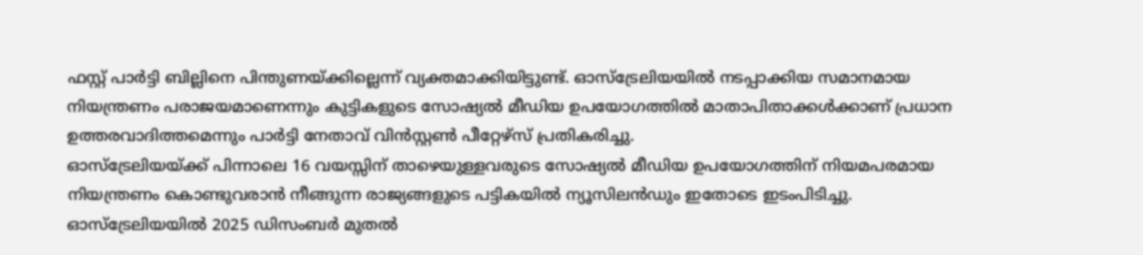ഫസ്റ്റ് പാർട്ടി ബില്ലിനെ പിന്തുണയ്ക്കില്ലെന്ന് വ്യക്തമാക്കിയിട്ടുണ്ട്. ഓസ്ട്രേലിയയിൽ നടപ്പാക്കിയ സമാനമായ നിയന്ത്രണം പരാജയമാണെന്നും കുട്ടികളുടെ സോഷ്യൽ മീഡിയ ഉപയോഗത്തിൽ മാതാപിതാക്കൾക്കാണ് പ്രധാന ഉത്തരവാദിത്തമെന്നും പാർട്ടി നേതാവ് വിൻസ്റ്റൺ പീറ്റേഴ്സ് പ്രതികരിച്ചു.
ഓസ്ട്രേലിയയ്ക്ക് പിന്നാലെ 16 വയസ്സിന് താഴെയുള്ളവരുടെ സോഷ്യൽ മീഡിയ ഉപയോഗത്തിന് നിയമപരമായ നിയന്ത്രണം കൊണ്ടുവരാൻ നീങ്ങുന്ന രാജ്യങ്ങളുടെ പട്ടികയിൽ ന്യൂസിലൻഡും ഇതോടെ ഇടംപിടിച്ചു. ഓസ്ട്രേലിയയിൽ 2025 ഡിസംബർ മുതൽ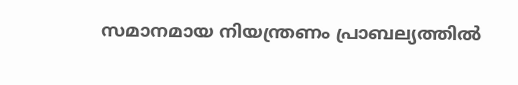സമാനമായ നിയന്ത്രണം പ്രാബല്യത്തിൽ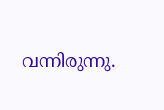വന്നിരുന്നു.